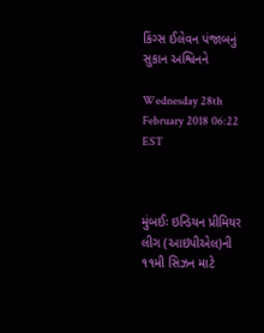કિંગ્સ ઈલેવન પંજાબનું સુકાન અશ્વિનને

Wednesday 28th February 2018 06:22 EST



મુંબઈઃ ઇન્ડિયન પ્રીમિયર લીગ (આઇપીએલ)ની ૧૧મી સિઝન માટે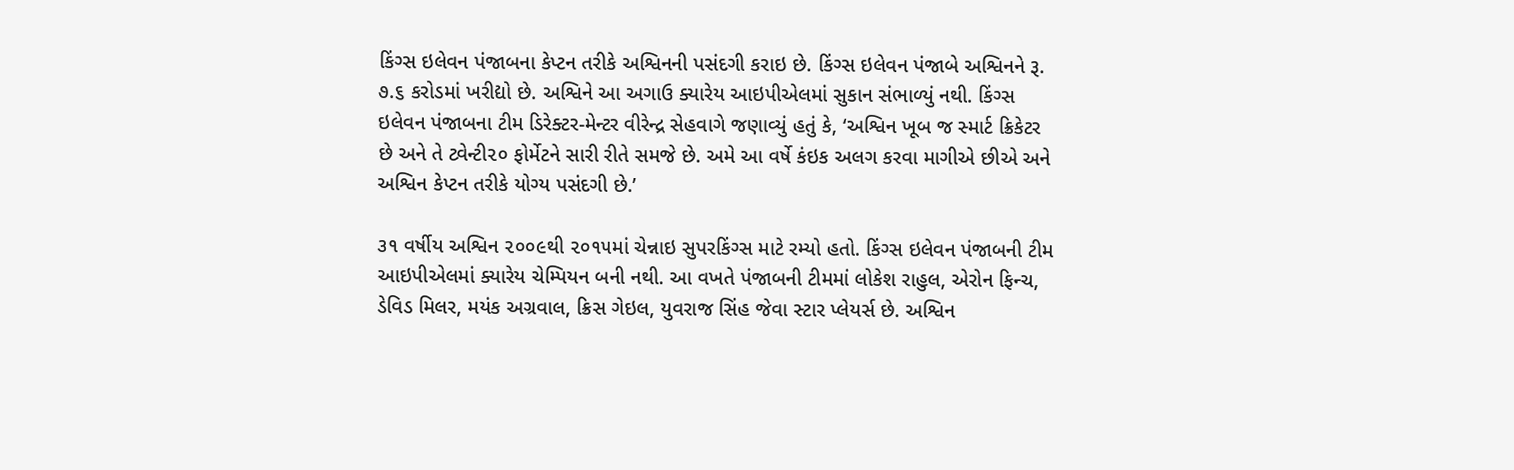કિંગ્સ ઇલેવન પંજાબના કેપ્ટન તરીકે અશ્વિનની પસંદગી કરાઇ છે. કિંગ્સ ઇલેવન પંજાબે અશ્વિનને રૂ. ૭.૬ કરોડમાં ખરીદ્યો છે. અશ્વિને આ અગાઉ ક્યારેય આઇપીએલમાં સુકાન સંભાળ્યું નથી. કિંગ્સ ઇલેવન પંજાબના ટીમ ડિરેક્ટર-મેન્ટર વીરેન્દ્ર સેહવાગે જણાવ્યું હતું કે, ‘અશ્વિન ખૂબ જ સ્માર્ટ ક્રિકેટર છે અને તે ટ્વેન્ટી૨૦ ફોર્મેટને સારી રીતે સમજે છે. અમે આ વર્ષે કંઇક અલગ કરવા માગીએ છીએ અને અશ્વિન કેપ્ટન તરીકે યોગ્ય પસંદગી છે.’

૩૧ વર્ષીય અશ્વિન ૨૦૦૯થી ૨૦૧૫માં ચેન્નાઇ સુપરકિંગ્સ માટે રમ્યો હતો. કિંગ્સ ઇલેવન પંજાબની ટીમ આઇપીએલમાં ક્યારેય ચેમ્પિયન બની નથી. આ વખતે પંજાબની ટીમમાં લોકેશ રાહુલ, એરોન ફિન્ચ, ડેવિડ મિલર, મયંક અગ્રવાલ, ક્રિસ ગેઇલ, યુવરાજ સિંહ જેવા સ્ટાર પ્લેયર્સ છે. અશ્વિન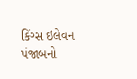કિંગ્સ ઇલેવન પંજાબનો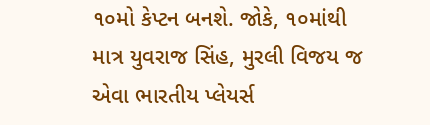૧૦મો કેપ્ટન બનશે. જોકે, ૧૦માંથી માત્ર યુવરાજ સિંહ, મુરલી વિજય જ એવા ભારતીય પ્લેયર્સ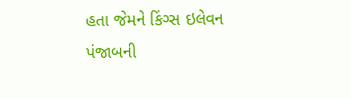હતા જેમને કિંગ્સ ઇલેવન પંજાબની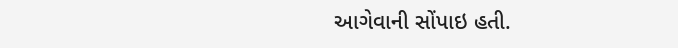આગેવાની સોંપાઇ હતી.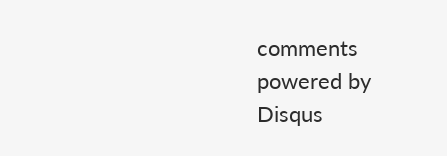comments powered by Disqus